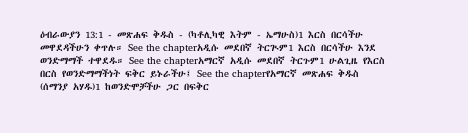ዕብራውያን 13:1 - መጽሐፍ ቅዱስ - (ካቶሊካዊ እትም - ኤማሁስ)1 እርስ በርሳችሁ መዋደዳችሁን ቀጥሉ። See the chapterአዲሱ መደበኛ ትርጒም1 እርስ በርሳችሁ እንደ ወንድማማች ተዋደዱ። See the chapterአማርኛ አዲሱ መደበኛ ትርጉም1 ሁልጊዜ የእርስ በርስ የወንድማማችነት ፍቅር ይኑራችሁ፤ See the chapterየአማርኛ መጽሐፍ ቅዱስ (ሰማንያ አሃዱ)1 ከወንድሞቻችሁ ጋር በፍቅር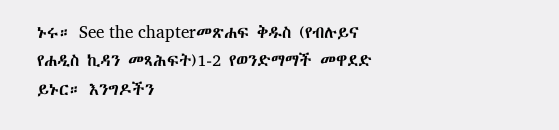ኑሩ። See the chapterመጽሐፍ ቅዱስ (የብሉይና የሐዲስ ኪዳን መጻሕፍት)1-2 የወንድማማች መዋደድ ይኑር። እንግዶችን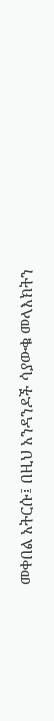መቀበል አትርሱ፤ በዚህ አንዳንዶች ሳያውቁ መላእክትን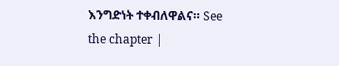እንግድነት ተቀብለዋልና። See the chapter |